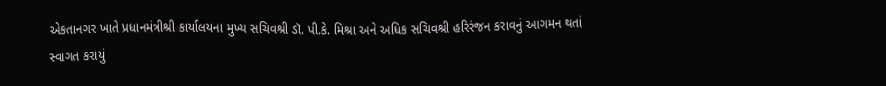એકતાનગર ખાતે પ્રધાનમંત્રીશ્રી કાર્યાલયના મુખ્ય સચિવશ્રી ડૉ. પી.કે. મિશ્રા અને અધિક સચિવશ્રી હરિરંજન કરાવનું આગમન થતાં સ્વાગત કરાયું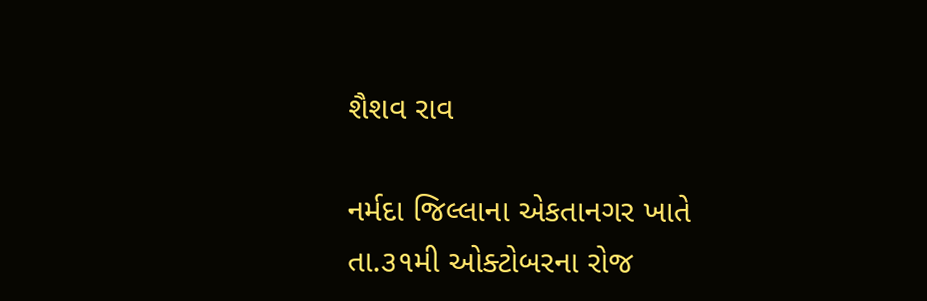શૈશવ રાવ

નર્મદા જિલ્લાના એકતાનગર ખાતે તા.૩૧મી ઓક્ટોબરના રોજ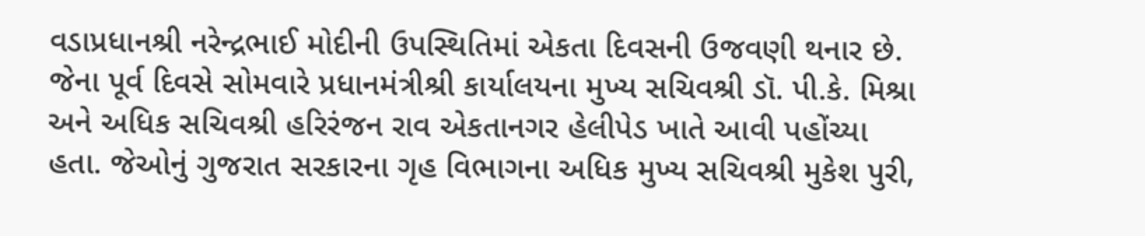વડાપ્રધાનશ્રી નરેન્દ્રભાઈ મોદીની ઉપસ્થિતિમાં એકતા દિવસની ઉજવણી થનાર છે. જેના પૂર્વ દિવસે સોમવારે પ્રધાનમંત્રીશ્રી કાર્યાલયના મુખ્ય સચિવશ્રી ડૉ. પી.કે. મિશ્રા અને અધિક સચિવશ્રી હરિરંજન રાવ એકતાનગર હેલીપેડ ખાતે આવી પહોંચ્યા હતા. જેઓનું ગુજરાત સરકારના ગૃહ વિભાગના અધિક મુખ્ય સચિવશ્રી મુકેશ પુરી,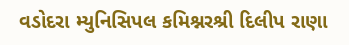વડોદરા મ્યુનિસિપલ કમિશ્નરશ્રી દિલીપ રાણા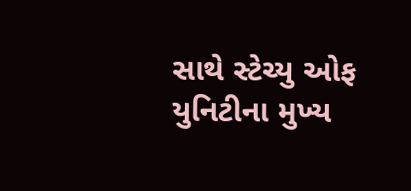સાથે સ્ટેચ્યુ ઓફ યુનિટીના મુખ્ય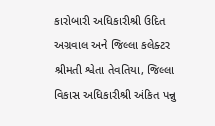કારોબારી અધિકારીશ્રી ઉદિત અગ્રવાલ અને જિલ્લા કલેક્ટર શ્રીમતી શ્વેતા તેવતિયા, જિલ્લા વિકાસ અધિકારીશ્રી અંકિત પન્નુ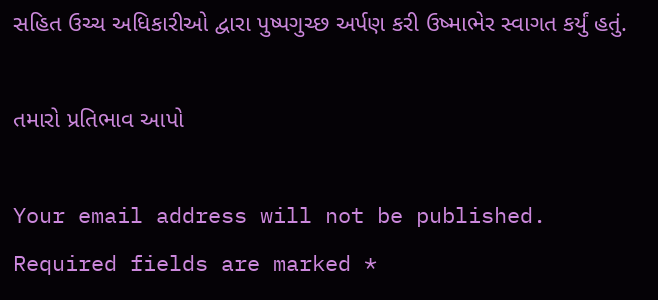સહિત ઉચ્ચ અધિકારીઓ દ્વારા પુષ્પગુચ્છ અર્પણ કરી ઉષ્માભેર સ્વાગત કર્યું હતું.

તમારો પ્રતિભાવ આપો

Your email address will not be published. Required fields are marked *